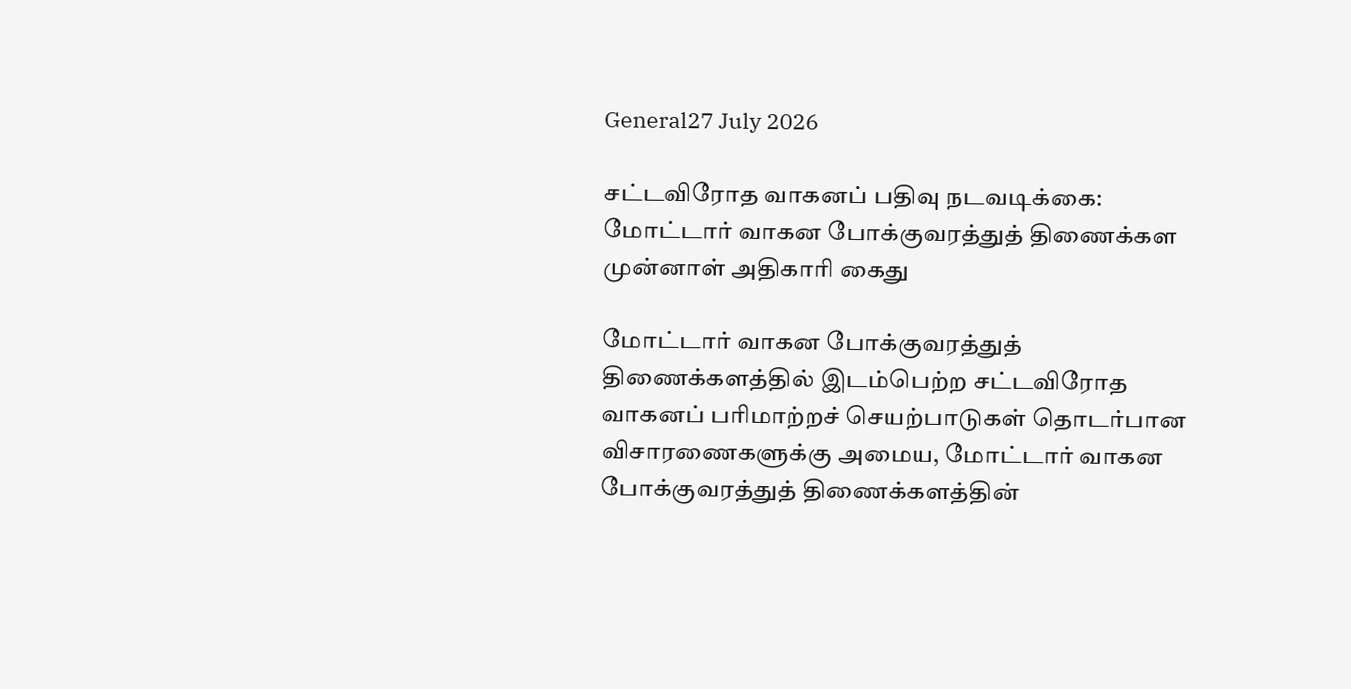General27 July 2026

சட்டவிரோத வாகனப் பதிவு நடவடிக்கை: மோட்டார் வாகன போக்குவரத்துத் திணைக்கள முன்னாள் அதிகாரி கைது

மோட்டார் வாகன போக்குவரத்துத் திணைக்களத்தில் இடம்பெற்ற சட்டவிரோத வாகனப் பரிமாற்றச் செயற்பாடுகள் தொடர்பான விசாரணைகளுக்கு அமைய, மோட்டார் வாகன போக்குவரத்துத் திணைக்களத்தின்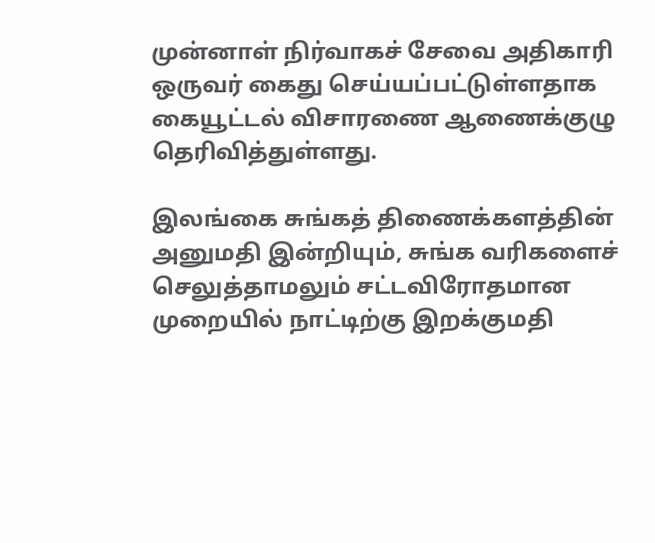முன்னாள் நிர்வாகச் சேவை அதிகாரி ஒருவர் கைது செய்யப்பட்டுள்ளதாக கையூட்டல் விசாரணை ஆணைக்குழு தெரிவித்துள்ளது.

இலங்கை சுங்கத் திணைக்களத்தின் அனுமதி இன்றியும், சுங்க வரிகளைச் செலுத்தாமலும் சட்டவிரோதமான முறையில் நாட்டிற்கு இறக்குமதி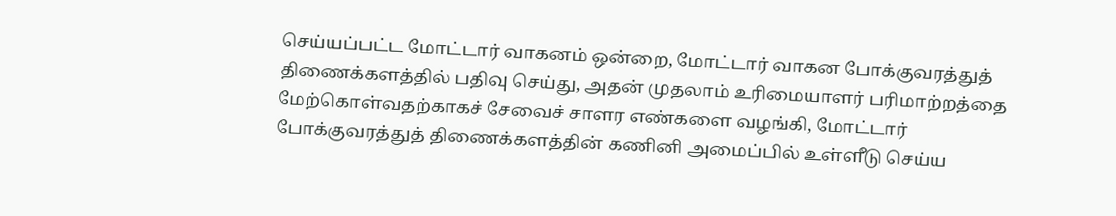செய்யப்பட்ட மோட்டார் வாகனம் ஒன்றை, மோட்டார் வாகன போக்குவரத்துத் திணைக்களத்தில் பதிவு செய்து, அதன் முதலாம் உரிமையாளர் பரிமாற்றத்தை மேற்கொள்வதற்காகச் சேவைச் சாளர எண்களை வழங்கி, மோட்டார் போக்குவரத்துத் திணைக்களத்தின் கணினி அமைப்பில் உள்ளீடு செய்ய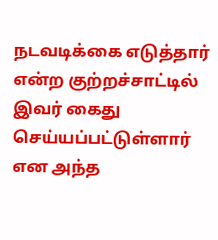நடவடிக்கை எடுத்தார் என்ற குற்றச்சாட்டில் இவர் கைது செய்யப்பட்டுள்ளார் என அந்த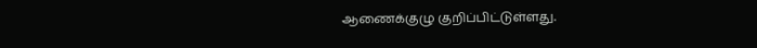ஆணைக்குழு குறிப்பிட்டுள்ளது.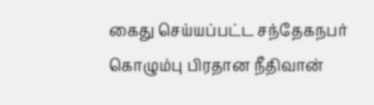கைது செய்யப்பட்ட சந்தேகநபர் கொழும்பு பிரதான நீதிவான்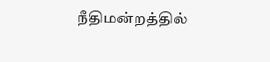நீதிமன்றத்தில்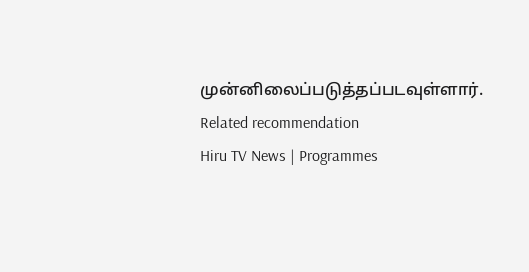முன்னிலைப்படுத்தப்படவுள்ளார்.
Related recommendation
Hiru TV News | Programmes